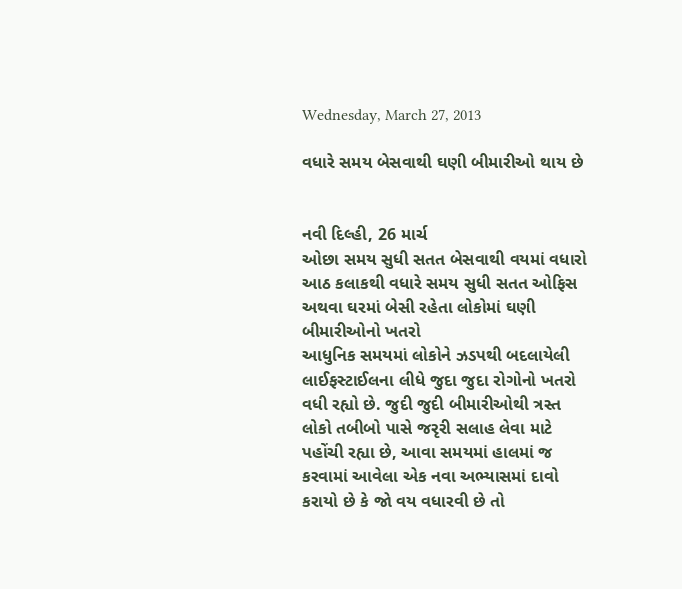Wednesday, March 27, 2013

વધારે સમય બેસવાથી ઘણી બીમારીઓ થાય છે


નવી દિલ્હી, 26 માર્ચ
ઓછા સમય સુધી સતત બેસવાથી વયમાં વધારો
આઠ કલાકથી વધારે સમય સુધી સતત ઓફિસ અથવા ઘરમાં બેસી રહેતા લોકોમાં ઘણી બીમારીઓનો ખતરો
આધુનિક સમયમાં લોકોને ઝડપથી બદલાયેલી લાઈફસ્ટાઈલના લીધે જુદા જુદા રોગોનો ખતરો વધી રહ્યો છે. જુદી જુદી બીમારીઓથી ત્રસ્ત લોકો તબીબો પાસે જરૃરી સલાહ લેવા માટે પહોંચી રહ્યા છે, આવા સમયમાં હાલમાં જ કરવામાં આવેલા એક નવા અભ્યાસમાં દાવો કરાયો છે કે જો વય વધારવી છે તો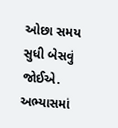ઓછા સમય સુધી બેસવું જોઈએ. અભ્યાસમાં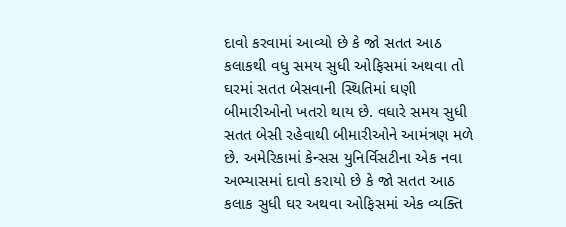દાવો કરવામાં આવ્યો છે કે જો સતત આઠ કલાકથી વધુ સમય સુધી ઓફિસમાં અથવા તો ઘરમાં સતત બેસવાની સ્થિતિમાં ઘણી બીમારીઓનો ખતરો થાય છે. વધારે સમય સુધી સતત બેસી રહેવાથી બીમારીઓને આમંત્રણ મળે છે. અમેરિકામાં કેન્સસ યુનિર્વિસટીના એક નવા અભ્યાસમાં દાવો કરાયો છે કે જો સતત આઠ કલાક સુધી ઘર અથવા ઓફિસમાં એક વ્યક્તિ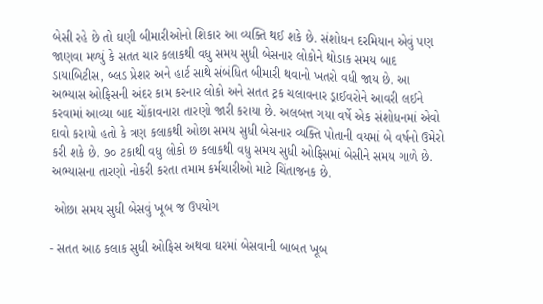બેસી રહે છે તો ઘણી બીમારીઓનો શિકાર આ વ્યક્તિ થઈ શકે છે. સંશોધન દરમિયાન એવું પણ જાણવા મળ્યું કે સતત ચાર કલાકથી વધુ સમય સુધી બેસનાર લોકોને થોડાક સમય બાદ ડાયાબિટીસ, બ્લડ પ્રેશર અને હાર્ટ સાથે સંબંધિત બીમારી થવાનો ખતરો વધી જાય છે. આ અભ્યાસ ઓફિસની અંદર કામ કરનાર લોકો અને સતત ટ્રક ચલાવનાર ડ્રાઈવરોને આવરી લઈને કરવામાં આવ્યા બાદ ચોંકાવનારા તારણો જારી કરાયા છે. અલબત્ત ગયા વર્ષે એક સંશોધનમાં એવો દાવો કરાયો હતો કે ત્રણ કલાકથી ઓછા સમય સુધી બેસનાર વ્યક્તિ પોતાની વયમાં બે વર્ષનો ઉમેરો કરી શકે છે. ૭૦ ટકાથી વધુ લોકો છ કલાકથી વધુ સમય સુધી ઓફિસમાં બેસીને સમય ગાળે છે. અભ્યાસના તારણો નોકરી કરતા તમામ કર્મચારીઓ માટે ચિંતાજનક છે.

 ઓછા સમય સુધી બેસવું ખૂબ જ ઉપયોગ

- સતત આઠ કલાક સુધી ઓફિસ અથવા ઘરમાં બેસવાની બાબત ખૂબ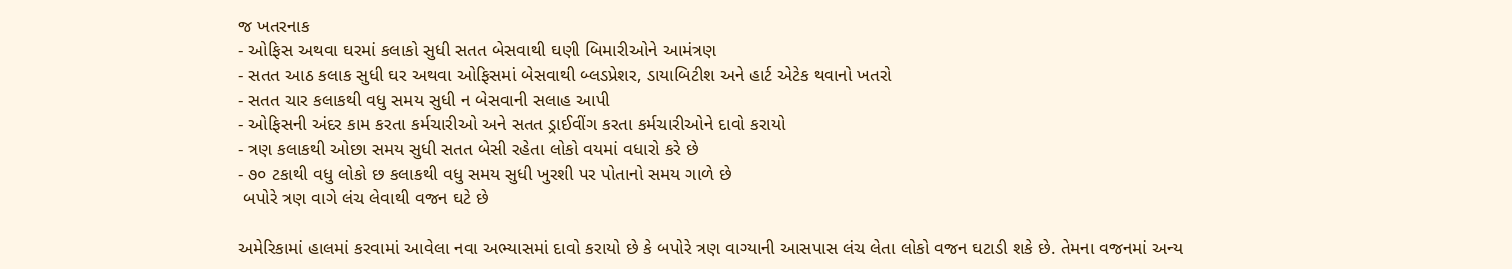જ ખતરનાક
- ઓફિસ અથવા ઘરમાં કલાકો સુધી સતત બેસવાથી ઘણી બિમારીઓને આમંત્રણ
- સતત આઠ કલાક સુધી ઘર અથવા ઓફિસમાં બેસવાથી બ્લડપ્રેશર, ડાયાબિટીશ અને હાર્ટ એટેક થવાનો ખતરો
- સતત ચાર કલાકથી વધુ સમય સુધી ન બેસવાની સલાહ આપી
- ઓફિસની અંદર કામ કરતા કર્મચારીઓ અને સતત ડ્રાઈવીંગ કરતા કર્મચારીઓને દાવો કરાયો
- ત્રણ કલાકથી ઓછા સમય સુધી સતત બેસી રહેતા લોકો વયમાં વધારો કરે છે
- ૭૦ ટકાથી વધુ લોકો છ કલાકથી વધુ સમય સુધી ખુરશી પર પોતાનો સમય ગાળે છે
 બપોરે ત્રણ વાગે લંચ લેવાથી વજન ઘટે છે

અમેરિકામાં હાલમાં કરવામાં આવેલા નવા અભ્યાસમાં દાવો કરાયો છે કે બપોરે ત્રણ વાગ્યાની આસપાસ લંચ લેતા લોકો વજન ઘટાડી શકે છે. તેમના વજનમાં અન્ય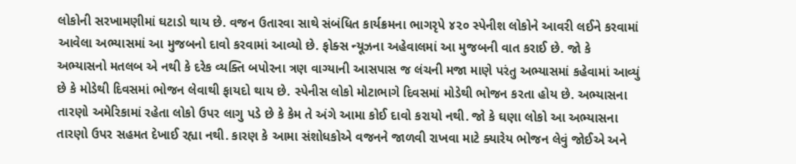લોકોની સરખામણીમાં ઘટાડો થાય છે. વજન ઉતારવા સાથે સંબંધિત કાર્યક્રમના ભાગરૃપે ૪૨૦ સ્પેનીશ લોકોને આવરી લઈને કરવામાં આવેલા અભ્યાસમાં આ મુજબનો દાવો કરવામાં આવ્યો છે. ફોક્સ ન્યૂઝના અહેવાલમાં આ મુજબની વાત કરાઈ છે. જો કે અભ્યાસનો મતલબ એ નથી કે દરેક વ્યક્તિ બપોરના ત્રણ વાગ્યાની આસપાસ જ લંચની મજા માણે પરંતુ અભ્યાસમાં કહેવામાં આવ્યું છે કે મોડેથી દિવસમાં ભોજન લેવાથી ફાયદો થાય છે. સ્પેનીસ લોકો મોટાભાગે દિવસમાં મોડેથી ભોજન કરતા હોય છે. અભ્યાસના તારણો અમેરિકામાં રહેતા લોકો ઉપર લાગુ પડે છે કે કેમ તે અંગે આમા કોઈ દાવો કરાયો નથી. જો કે ઘણા લોકો આ અભ્યાસના તારણો ઉપર સહમત દેખાઈ રહ્યા નથી. કારણ કે આમા સંશોધકોએ વજનને જાળવી રાખવા માટે ક્યારેય ભોજન લેવું જોઈએ અને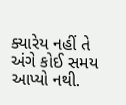ક્યારેય નહીં તે અંગે કોઈ સમય આપ્યો નથી.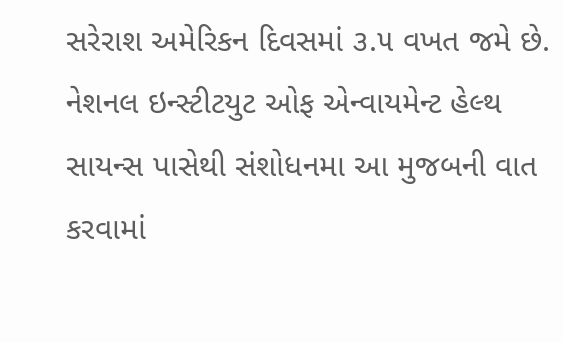સરેરાશ અમેરિકન દિવસમાં ૩.૫ વખત જમે છે. નેશનલ ઇન્સ્ટીટયુટ ઓફ એન્વાયમેન્ટ હેલ્થ સાયન્સ પાસેથી સંશોધનમા આ મુજબની વાત કરવામાં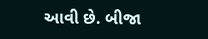આવી છે. બીજા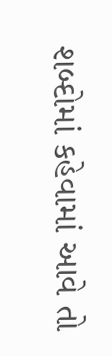શબ્દોમાં કહેવામાં આવે તો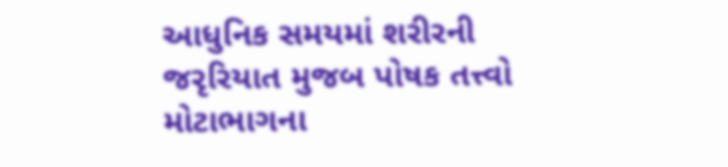આધુનિક સમયમાં શરીરની જરૃરિયાત મુજબ પોષક તત્ત્વો મોટાભાગના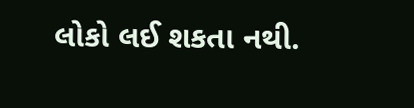લોકો લઈ શકતા નથી.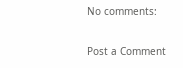No comments:

Post a Comment